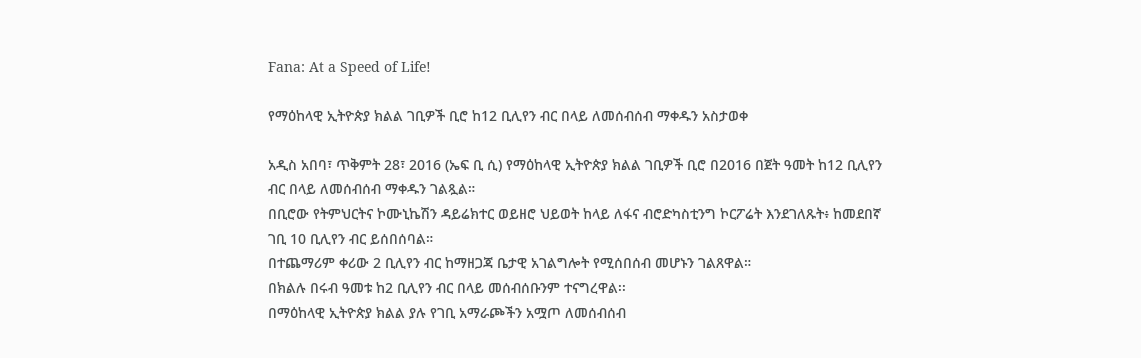Fana: At a Speed of Life!

የማዕከላዊ ኢትዮጵያ ክልል ገቢዎች ቢሮ ከ12 ቢሊየን ብር በላይ ለመሰብሰብ ማቀዱን አስታወቀ

አዲስ አበባ፣ ጥቅምት 28፣ 2016 (ኤፍ ቢ ሲ) የማዕከላዊ ኢትዮጵያ ክልል ገቢዎች ቢሮ በ2016 በጀት ዓመት ከ12 ቢሊየን ብር በላይ ለመሰብሰብ ማቀዱን ገልጿል።
በቢሮው የትምህርትና ኮሙኒኬሽን ዳይሬክተር ወይዘሮ ህይወት ከላይ ለፋና ብሮድካስቲንግ ኮርፖሬት እንደገለጹት፥ ከመደበኛ ገቢ 10 ቢሊየን ብር ይሰበሰባል።
በተጨማሪም ቀሪው 2 ቢሊየን ብር ከማዘጋጃ ቤታዊ አገልግሎት የሚሰበሰብ መሆኑን ገልጸዋል።
በክልሉ በሩብ ዓመቱ ከ2 ቢሊየን ብር በላይ መሰብሰቡንም ተናግረዋል፡፡
በማዕከላዊ ኢትዮጵያ ክልል ያሉ የገቢ አማራጮችን አሟጦ ለመሰብሰብ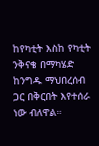ከየካቲት እስከ የካቲት ንቅናቄ በማካሄድ ከንግዱ ማህበረሰብ ጋር በቅርበት እየተሰራ ነው ብለዋል።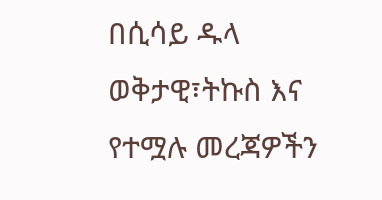በሲሳይ ዱላ
ወቅታዊ፣ትኩስ እና የተሟሉ መረጃዎችን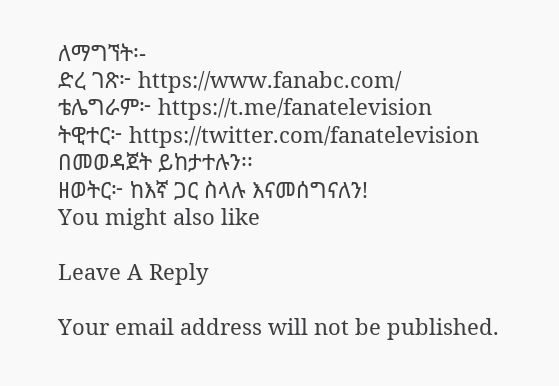ለማግኘት፡-
ድረ ገጽ፦ https://www.fanabc.com/
ቴሌግራም፦ https://t.me/fanatelevision
ትዊተር፦ https://twitter.com/fanatelevision በመወዳጀት ይከታተሉን፡፡
ዘወትር፦ ከእኛ ጋር ስላሉ እናመሰግናለን!
You might also like

Leave A Reply

Your email address will not be published.